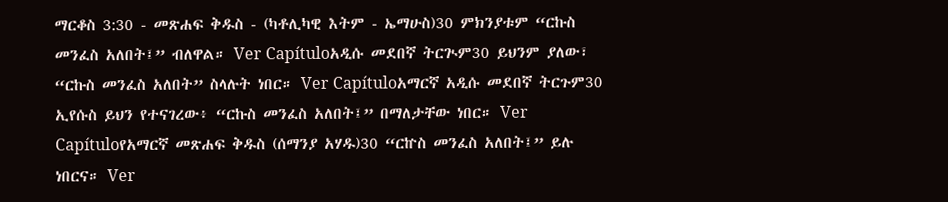ማርቆስ 3:30 - መጽሐፍ ቅዱስ - (ካቶሊካዊ እትም - ኤማሁስ)30 ምክንያቱም “ርኩስ መንፈስ አለበት፤” ብለዋል። Ver Capítuloአዲሱ መደበኛ ትርጒም30 ይህንም ያለው፣ “ርኩስ መንፈስ አለበት” ስላሉት ነበር። Ver Capítuloአማርኛ አዲሱ መደበኛ ትርጉም30 ኢየሱስ ይህን የተናገረው፥ “ርኩስ መንፈስ አለበት፤” በማለታቸው ነበር። Ver Capítuloየአማርኛ መጽሐፍ ቅዱስ (ሰማንያ አሃዱ)30 “ርኵስ መንፈስ አለበት፤” ይሉ ነበርና። Ver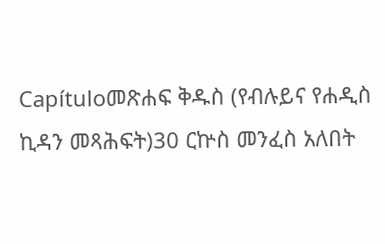Capítuloመጽሐፍ ቅዱስ (የብሉይና የሐዲስ ኪዳን መጻሕፍት)30 ርኵስ መንፈስ አለበት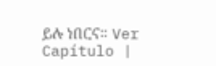ይሉ ነበርና። Ver Capítulo |